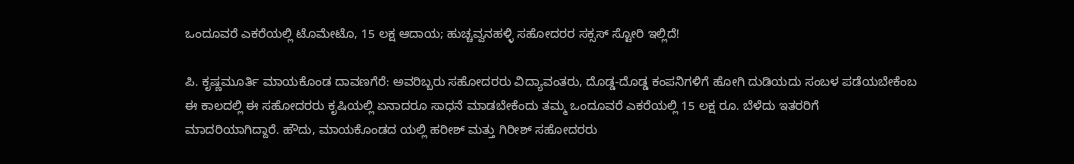ಒಂದೂವರೆ ಎಕರೆಯಲ್ಲಿ ಟೊಮೇಟೊ, 15 ಲಕ್ಷ ಆದಾಯ; ಹುಚ್ಚವ್ವನಹಳ್ಳಿ ಸಹೋದರರ ಸಕ್ಸಸ್ ಸ್ಟೋರಿ ಇಲ್ಲಿದೆ!

ಪಿ. ಕೃಷ್ಣಮೂರ್ತಿ ಮಾಯಕೊಂಡ ದಾವಣಗೆರೆ: ಅವರಿಬ್ಬರು ಸಹೋದರರು ವಿದ್ಯಾವಂತರು, ದೊಡ್ಡ-ದೊಡ್ಡ ಕಂಪನಿಗಳಿಗೆ ಹೋಗಿ ದುಡಿಯದು ಸಂಬಳ ಪಡೆಯಬೇಕೆಂಬ ಈ ಕಾಲದಲ್ಲಿ ಈ ಸಹೋದರರು ಕೃಷಿಯಲ್ಲಿ ಏನಾದರೂ ಸಾಧನೆ ಮಾಡಬೇಕೆಂದು ತಮ್ಮ ಒಂದೂವರೆ ಎಕರೆಯಲ್ಲಿ 15 ಲಕ್ಷ ರೂ. ಬೆಳೆದು ಇತರರಿಗೆ ಮಾದರಿಯಾಗಿದ್ದಾರೆ. ಹೌದು, ಮಾಯಕೊಂಡದ ಯಲ್ಲಿ ಹರೀಶ್‌ ಮತ್ತು ಗಿರೀಶ್‌ ಸಹೋದರರು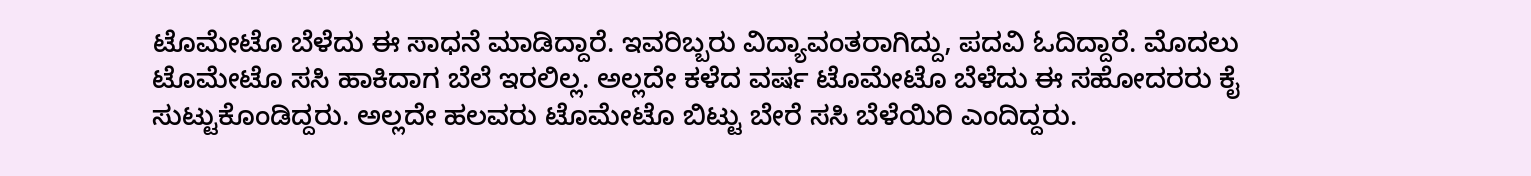ಟೊಮೇಟೊ ಬೆಳೆದು ಈ ಸಾಧನೆ ಮಾಡಿದ್ದಾರೆ. ಇವರಿಬ್ಬರು ವಿದ್ಯಾವಂತರಾಗಿದ್ದು, ಪದವಿ ಓದಿದ್ದಾರೆ. ಮೊದಲು ಟೊಮೇಟೊ ಸಸಿ ಹಾಕಿದಾಗ ಬೆಲೆ ಇರಲಿಲ್ಲ. ಅಲ್ಲದೇ ಕಳೆದ ವರ್ಷ ಟೊಮೇಟೊ ಬೆಳೆದು ಈ ಸಹೋದರರು ಕೈ ಸುಟ್ಟುಕೊಂಡಿದ್ದರು. ಅಲ್ಲದೇ ಹಲವರು ಟೊಮೇಟೊ ಬಿಟ್ಟು ಬೇರೆ ಸಸಿ ಬೆಳೆಯಿರಿ ಎಂದಿದ್ದರು.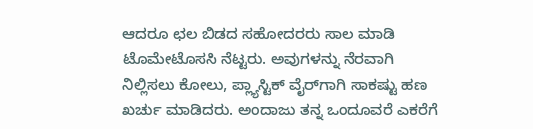ಆದರೂ ಛಲ ಬಿಡದ ಸಹೋದರರು ಸಾಲ ಮಾಡಿ ಟೊಮೇಟೊಸಸಿ ನೆಟ್ಟರು. ಅವುಗಳನ್ನು ನೆರವಾಗಿ ನಿಲ್ಲಿಸಲು ಕೋಲು, ಪ್ಲ್ಯಾಸ್ಟಿಕ್‌ ವೈರ್‌ಗಾಗಿ ಸಾಕಷ್ಟು ಹಣ ಖರ್ಚು ಮಾಡಿದರು. ಅಂದಾಜು ತನ್ನ ಒಂದೂವರೆ ಎಕರೆಗೆ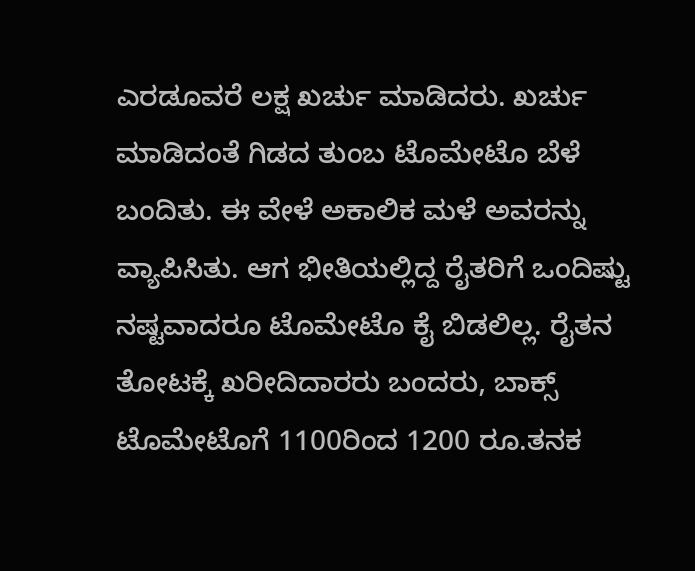ಎರಡೂವರೆ ಲಕ್ಷ ಖರ್ಚು ಮಾಡಿದರು. ಖರ್ಚು ಮಾಡಿದಂತೆ ಗಿಡದ ತುಂಬ ಟೊಮೇಟೊ ಬೆಳೆ ಬಂದಿತು. ಈ ವೇಳೆ ಅಕಾಲಿಕ ಮಳೆ ಅವರನ್ನು ವ್ಯಾಪಿಸಿತು. ಆಗ ಭೀತಿಯಲ್ಲಿದ್ದ ರೈತರಿಗೆ ಒಂದಿಷ್ಟು ನಷ್ಟವಾದರೂ ಟೊಮೇಟೊ ಕೈ ಬಿಡಲಿಲ್ಲ. ರೈತನ ತೋಟಕ್ಕೆ ಖರೀದಿದಾರರು ಬಂದರು, ಬಾಕ್ಸ್‌ ಟೊಮೇಟೊಗೆ 1100ರಿಂದ 1200 ರೂ.ತನಕ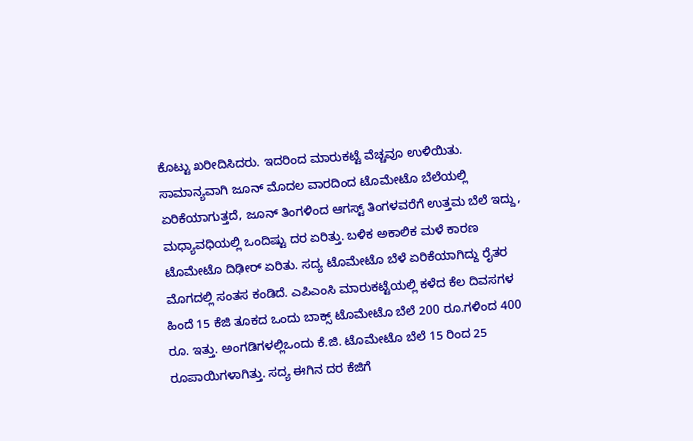ಕೊಟ್ಟು ಖರೀದಿಸಿದರು. ಇದರಿಂದ ಮಾರುಕಟ್ಟೆ ವೆಚ್ಚವೂ ಉಳಿಯಿತು. ಸಾಮಾನ್ಯವಾಗಿ ಜೂನ್‌ ಮೊದಲ ವಾರದಿಂದ ಟೊಮೇಟೊ ಬೆಲೆಯಲ್ಲಿ ಏರಿಕೆಯಾಗುತ್ತದೆ, ಜೂನ್‌ ತಿಂಗಳಿಂದ ಆಗಸ್ಟ್‌ ತಿಂಗಳವರೆಗೆ ಉತ್ತಮ ಬೆಲೆ ಇದ್ದು, ಮಧ್ಯಾವಧಿಯಲ್ಲಿ ಒಂದಿಷ್ಟು ದರ ಏರಿತ್ತು. ಬಳಿಕ ಅಕಾಲಿಕ ಮಳೆ ಕಾರಣ ಟೊಮೇಟೊ ದಿಢೀರ್‌ ಏರಿತು. ಸದ್ಯ ಟೊಮೇಟೊ ಬೆಳೆ ಏರಿಕೆಯಾಗಿದ್ದು ರೈತರ ಮೊಗದಲ್ಲಿ ಸಂತಸ ಕಂಡಿದೆ. ಎಪಿಎಂಸಿ ಮಾರುಕಟ್ಟೆಯಲ್ಲಿ ಕಳೆದ ಕೆಲ ದಿವಸಗಳ ಹಿಂದೆ 15 ಕೆಜಿ ತೂಕದ ಒಂದು ಬಾಕ್ಸ್‌ ಟೊಮೇಟೊ ಬೆಲೆ 200 ರೂ.ಗಳಿಂದ 400 ರೂ. ಇತ್ತು. ಅಂಗಡಿಗಳಲ್ಲಿಒಂದು ಕೆ.ಜಿ. ಟೊಮೇಟೊ ಬೆಲೆ 15 ರಿಂದ 25 ರೂಪಾಯಿಗಳಾಗಿತ್ತು. ಸದ್ಯ ಈಗಿನ ದರ ಕೆಜಿಗೆ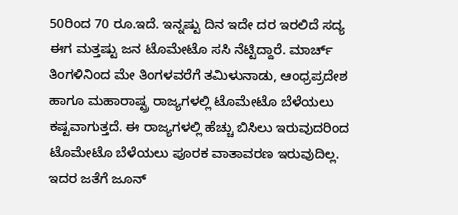50ರಿಂದ 70 ರೂ.ಇದೆ. ಇನ್ನಷ್ಟು ದಿನ ಇದೇ ದರ ಇರಲಿದೆ ಸದ್ಯ ಈಗ ಮತ್ತಷ್ಟು ಜನ ಟೊಮೇಟೊ ಸಸಿ ನೆಟ್ಟಿದ್ದಾರೆ. ಮಾರ್ಚ್ ತಿಂಗಳಿನಿಂದ ಮೇ ತಿಂಗಳವರೆಗೆ ತಮಿಳುನಾಡು, ಆಂಧ್ರಪ್ರದೇಶ ಹಾಗೂ ಮಹಾರಾಷ್ಟ್ರ ರಾಜ್ಯಗಳಲ್ಲಿ ಟೊಮೇಟೊ ಬೆಳೆಯಲು ಕಷ್ಟವಾಗುತ್ತದೆ. ಈ ರಾಜ್ಯಗಳಲ್ಲಿ ಹೆಚ್ಚು ಬಿಸಿಲು ಇರುವುದರಿಂದ ಟೊಮೇಟೊ ಬೆಳೆಯಲು ಪೂರಕ ವಾತಾವರಣ ಇರುವುದಿಲ್ಲ. ಇದರ ಜತೆಗೆ ಜೂನ್‌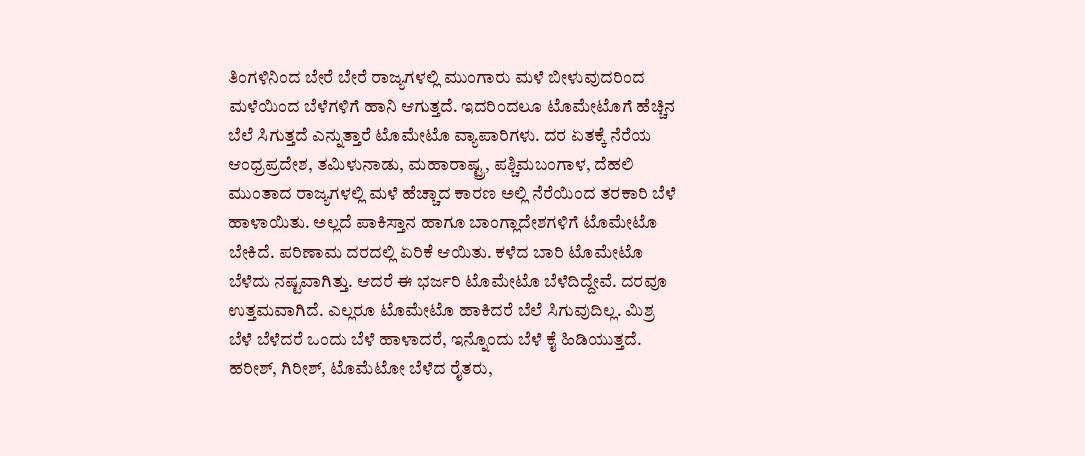ತಿಂಗಳಿನಿಂದ ಬೇರೆ ಬೇರೆ ರಾಜ್ಯಗಳಲ್ಲಿ ಮುಂಗಾರು ಮಳೆ ಬೀಳುವುದರಿಂದ ಮಳೆಯಿಂದ ಬೆಳೆಗಳಿಗೆ ಹಾನಿ ಆಗುತ್ತದೆ. ಇದರಿಂದಲೂ ಟೊಮೇಟೊಗೆ ಹೆಚ್ಚಿನ ಬೆಲೆ ಸಿಗುತ್ತದೆ ಎನ್ನುತ್ತಾರೆ ಟೊಮೇಟೊ ವ್ಯಾಪಾರಿಗಳು. ದರ ಏತಕ್ಕೆ ನೆರೆಯ ಆಂಧ್ರಪ್ರದೇಶ, ತಮಿಳುನಾಡು, ಮಹಾರಾಷ್ಟ್ರ, ಪಶ್ಚಿಮಬಂಗಾಳ, ದೆಹಲಿ ಮುಂತಾದ ರಾಜ್ಯಗಳಲ್ಲಿ ಮಳೆ ಹೆಚ್ಚಾದ ಕಾರಣ ಅಲ್ಲಿ ನೆರೆಯಿಂದ ತರಕಾರಿ ಬೆಳೆ ಹಾಳಾಯಿತು. ಅಲ್ಲದೆ ಪಾಕಿಸ್ತಾನ ಹಾಗೂ ಬಾಂಗ್ಲಾದೇಶಗಳಿಗೆ ಟೊಮೇಟೊ ಬೇಕಿದೆ. ಪರಿಣಾಮ ದರದಲ್ಲಿ ಏರಿಕೆ ಆಯಿತು. ಕಳೆದ ಬಾರಿ ಟೊಮೇಟೊ ಬೆಳೆದು ನಷ್ಟವಾಗಿತ್ತು. ಆದರೆ ಈ ಭರ್ಜರಿ ಟೊಮೇಟೊ ಬೆಳೆದಿದ್ದೇವೆ. ದರವೂ ಉತ್ತಮವಾಗಿದೆ. ಎಲ್ಲರೂ ಟೊಮೇಟೊ ಹಾಕಿದರೆ ಬೆಲೆ ಸಿಗುವುದಿಲ್ಲ. ಮಿಶ್ರ ಬೆಳೆ ಬೆಳೆದರೆ ಒಂದು ಬೆಳೆ ಹಾಳಾದರೆ, ಇನ್ನೊಂದು ಬೆಳೆ ಕೈ ಹಿಡಿಯುತ್ತದೆ. ಹರೀಶ್‌, ಗಿರೀಶ್‌, ಟೊಮೆಟೋ ಬೆಳೆದ ರೈತರು,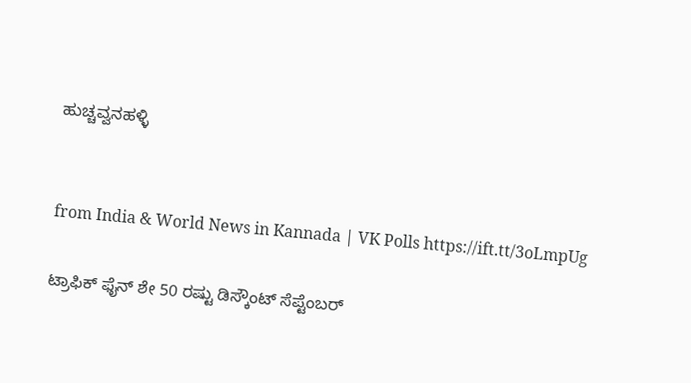ಹುಚ್ಚವ್ವನಹಳ್ಳಿ


from India & World News in Kannada | VK Polls https://ift.tt/3oLmpUg

ಟ್ರಾಫಿಕ್‌ ಫೈನ್‌ ಶೇ 50 ರಷ್ಟು ಡಿಸ್ಕೌಂಟ್‌ ಸೆಪ್ಟೆಂಬರ್‌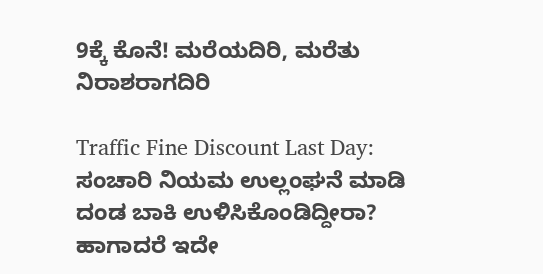9ಕ್ಕೆ ಕೊನೆ! ಮರೆಯದಿರಿ, ಮರೆತು ನಿರಾಶರಾಗದಿರಿ

Traffic Fine Discount Last Day: ಸಂಚಾರಿ ನಿಯಮ ಉಲ್ಲಂಘನೆ ಮಾಡಿ ದಂಡ ಬಾಕಿ ಉಳಿಸಿಕೊಂಡಿದ್ದೀರಾ? ಹಾಗಾದರೆ ಇದೇ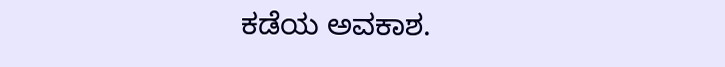ಕಡೆಯ ಅವಕಾಶ.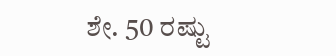ಶೇ. 50 ರಷ್ಟು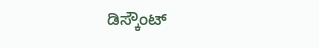ಡಿಸ್ಕೌಂಟ್‌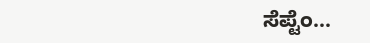ಸೆಪ್ಟೆಂ...